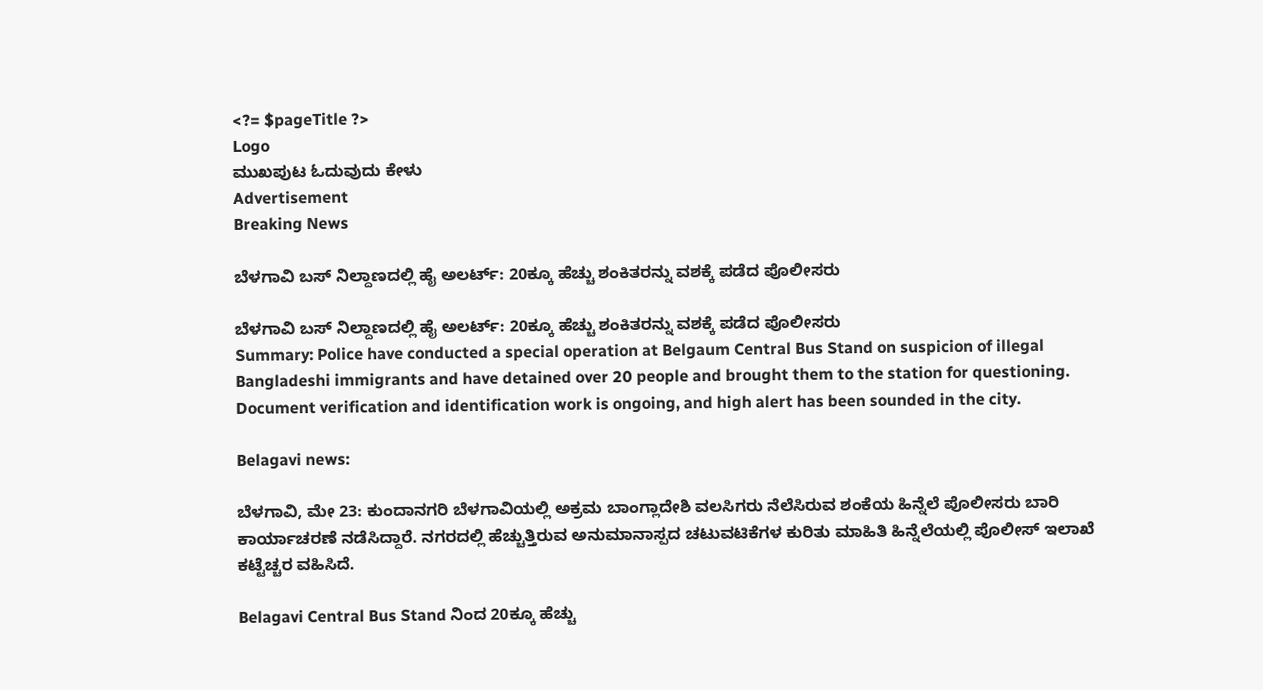<?= $pageTitle ?>
Logo
ಮುಖಪುಟ ಓದುವುದು ಕೇಳು
Advertisement
Breaking News

ಬೆಳಗಾವಿ ಬಸ್ ನಿಲ್ದಾಣದಲ್ಲಿ ಹೈ ಅಲರ್ಟ್: 20ಕ್ಕೂ ಹೆಚ್ಚು ಶಂಕಿತರನ್ನು ವಶಕ್ಕೆ ಪಡೆದ ಪೊಲೀಸರು

ಬೆಳಗಾವಿ ಬಸ್ ನಿಲ್ದಾಣದಲ್ಲಿ ಹೈ ಅಲರ್ಟ್: 20ಕ್ಕೂ ಹೆಚ್ಚು ಶಂಕಿತರನ್ನು ವಶಕ್ಕೆ ಪಡೆದ ಪೊಲೀಸರು
Summary: Police have conducted a special operation at Belgaum Central Bus Stand on suspicion of illegal Bangladeshi immigrants and have detained over 20 people and brought them to the station for questioning. Document verification and identification work is ongoing, and high alert has been sounded in the city.

Belagavi news:

ಬೆಳಗಾವಿ, ಮೇ 23: ಕುಂದಾನಗರಿ ಬೆಳಗಾವಿಯಲ್ಲಿ ಅಕ್ರಮ ಬಾಂಗ್ಲಾದೇಶಿ ವಲಸಿಗರು ನೆಲೆಸಿರುವ ಶಂಕೆಯ ಹಿನ್ನೆಲೆ ಪೊಲೀಸರು ಬಾರಿ ಕಾರ್ಯಾಚರಣೆ ನಡೆಸಿದ್ದಾರೆ. ನಗರದಲ್ಲಿ ಹೆಚ್ಚುತ್ತಿರುವ ಅನುಮಾನಾಸ್ಪದ ಚಟುವಟಿಕೆಗಳ ಕುರಿತು ಮಾಹಿತಿ ಹಿನ್ನೆಲೆಯಲ್ಲಿ ಪೊಲೀಸ್ ಇಲಾಖೆ ಕಟ್ಟೆಚ್ಚರ ವಹಿಸಿದೆ.

Belagavi Central Bus Stand ನಿಂದ 20ಕ್ಕೂ ಹೆಚ್ಚು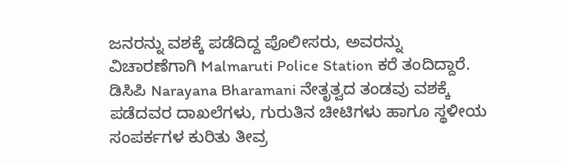ಜನರನ್ನು ವಶಕ್ಕೆ ಪಡೆದಿದ್ದ ಪೊಲೀಸರು, ಅವರನ್ನು ವಿಚಾರಣೆಗಾಗಿ Malmaruti Police Station ಕರೆ ತಂದಿದ್ದಾರೆ. ಡಿಸಿಪಿ Narayana Bharamani ನೇತೃತ್ವದ ತಂಡವು ವಶಕ್ಕೆ ಪಡೆದವರ ದಾಖಲೆಗಳು, ಗುರುತಿನ ಚೀಟಿಗಳು ಹಾಗೂ ಸ್ಥಳೀಯ ಸಂಪರ್ಕಗಳ ಕುರಿತು ತೀವ್ರ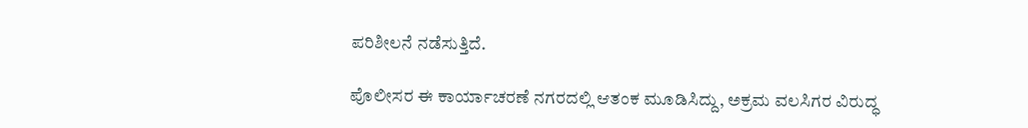ಪರಿಶೀಲನೆ ನಡೆಸುತ್ತಿದೆ.

ಪೊಲೀಸರ ಈ ಕಾರ್ಯಾಚರಣೆ ನಗರದಲ್ಲಿ ಆತಂಕ ಮೂಡಿಸಿದ್ದು, ಅಕ್ರಮ ವಲಸಿಗರ ವಿರುದ್ಧ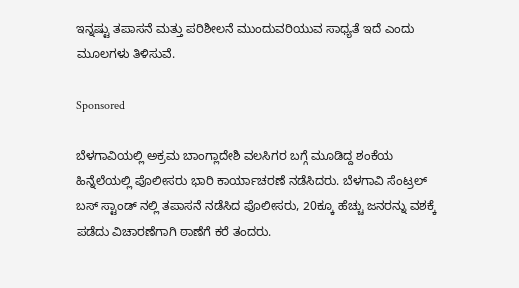ಇನ್ನಷ್ಟು ತಪಾಸನೆ ಮತ್ತು ಪರಿಶೀಲನೆ ಮುಂದುವರಿಯುವ ಸಾಧ್ಯತೆ ಇದೆ ಎಂದು ಮೂಲಗಳು ತಿಳಿಸುವೆ.

Sponsored

ಬೆಳಗಾವಿಯಲ್ಲಿ ಅಕ್ರಮ ಬಾಂಗ್ಲಾದೇಶಿ ವಲಸಿಗರ ಬಗ್ಗೆ ಮೂಡಿದ್ದ ಶಂಕೆಯ ಹಿನ್ನೆಲೆಯಲ್ಲಿ ಪೊಲೀಸರು ಭಾರಿ ಕಾರ್ಯಾಚರಣೆ ನಡೆಸಿದರು. ಬೆಳಗಾವಿ ಸೆಂಟ್ರಲ್ ಬಸ್ ಸ್ಟಾಂಡ್ ನಲ್ಲಿ ತಪಾಸನೆ ನಡೆಸಿದ ಪೊಲೀಸರು, 20ಕ್ಕೂ ಹೆಚ್ಚು ಜನರನ್ನು ವಶಕ್ಕೆ ಪಡೆದು ವಿಚಾರಣೆಗಾಗಿ ಠಾಣೆಗೆ ಕರೆ ತಂದರು.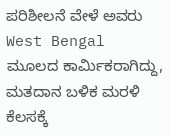ಪರಿಶೀಲನೆ ವೇಳೆ ಅವರು West Bengal ಮೂಲದ ಕಾರ್ಮಿಕರಾಗಿದ್ದು, ಮತದಾನ ಬಳಿಕ ಮರಳಿ ಕೆಲಸಕ್ಕೆ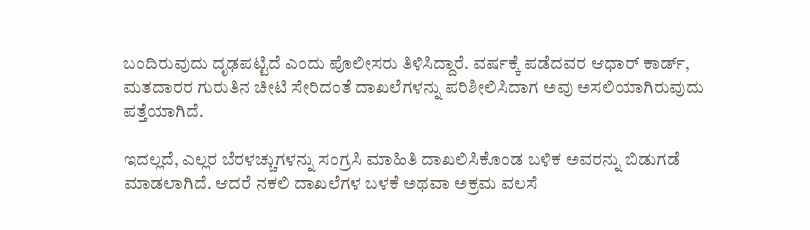ಬಂದಿರುವುದು ದೃಢಪಟ್ಟಿದೆ ಎಂದು ಪೊಲೀಸರು ತಿಳಿಸಿದ್ದಾರೆ. ವರ್ಷಕ್ಕೆ ಪಡೆದವರ ಆಧಾರ್ ಕಾರ್ಡ್, ಮತದಾರರ ಗುರುತಿನ ಚೀಟಿ ಸೇರಿದಂತೆ ದಾಖಲೆಗಳನ್ನು ಪರಿಶೀಲಿಸಿದಾಗ ಅವು ಅಸಲಿಯಾಗಿರುವುದು ಪತ್ತೆಯಾಗಿದೆ.

ಇದಲ್ಲದೆ, ಎಲ್ಲರ ಬೆರಳಚ್ಚುಗಳನ್ನು ಸಂಗ್ರಸಿ ಮಾಹಿತಿ ದಾಖಲಿಸಿಕೊಂಡ ಬಳಿಕ ಅವರನ್ನು ಬಿಡುಗಡೆ ಮಾಡಲಾಗಿದೆ. ಆದರೆ ನಕಲಿ ದಾಖಲೆಗಳ ಬಳಕೆ ಅಥವಾ ಅಕ್ರಮ ವಲಸೆ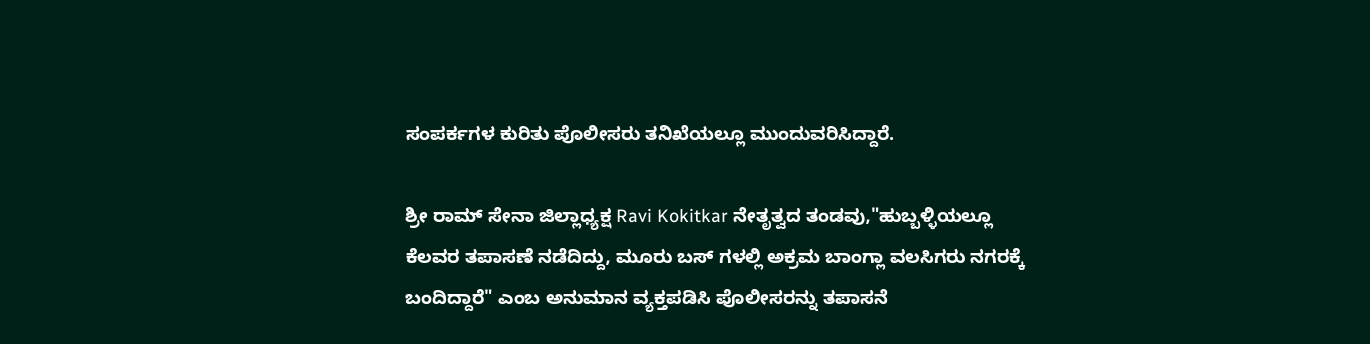ಸಂಪರ್ಕಗಳ ಕುರಿತು ಪೊಲೀಸರು ತನಿಖೆಯಲ್ಲೂ ಮುಂದುವರಿಸಿದ್ದಾರೆ.

ಶ್ರೀ ರಾಮ್ ಸೇನಾ ಜಿಲ್ಲಾಧ್ಯಕ್ಷ Ravi Kokitkar ನೇತೃತ್ವದ ತಂಡವು,"ಹುಬ್ಬಳ್ಳಿಯಲ್ಲೂ ಕೆಲವರ ತಪಾಸಣೆ ನಡೆದಿದ್ದು, ಮೂರು ಬಸ್ ಗಳಲ್ಲಿ ಅಕ್ರಮ ಬಾಂಗ್ಲಾ ವಲಸಿಗರು ನಗರಕ್ಕೆ ಬಂದಿದ್ದಾರೆ" ಎಂಬ ಅನುಮಾನ ವ್ಯಕ್ತಪಡಿಸಿ ಪೊಲೀಸರನ್ನು ತಪಾಸನೆ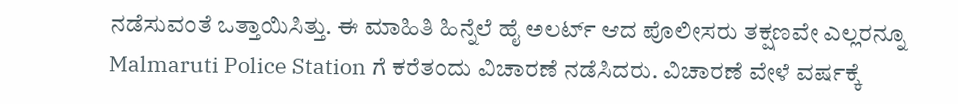ನಡೆಸುವಂತೆ ಒತ್ತಾಯಿಸಿತ್ತು. ಈ ಮಾಹಿತಿ ಹಿನ್ನೆಲೆ ಹೈ ಅಲರ್ಟ್ ಆದ ಪೊಲೀಸರು ತಕ್ಷಣವೇ ಎಲ್ಲರನ್ನೂ Malmaruti Police Station ಗೆ ಕರೆತಂದು ವಿಚಾರಣೆ ನಡೆಸಿದರು. ವಿಚಾರಣೆ ವೇಳೆ ವರ್ಷಕ್ಕೆ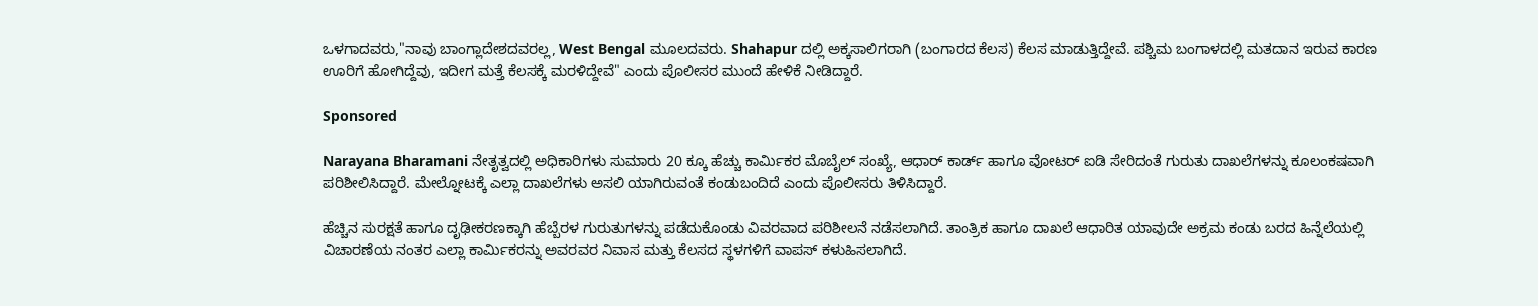ಒಳಗಾದವರು,"ನಾವು ಬಾಂಗ್ಲಾದೇಶದವರಲ್ಲ, West Bengal ಮೂಲದವರು. Shahapur ದಲ್ಲಿ ಅಕ್ಕಸಾಲಿಗರಾಗಿ (ಬಂಗಾರದ ಕೆಲಸ) ಕೆಲಸ ಮಾಡುತ್ತಿದ್ದೇವೆ. ಪಶ್ಚಿಮ ಬಂಗಾಳದಲ್ಲಿ ಮತದಾನ ಇರುವ ಕಾರಣ ಊರಿಗೆ ಹೋಗಿದ್ದೆವು, ಇದೀಗ ಮತ್ತೆ ಕೆಲಸಕ್ಕೆ ಮರಳಿದ್ದೇವೆ" ಎಂದು ಪೊಲೀಸರ ಮುಂದೆ ಹೇಳಿಕೆ ನೀಡಿದ್ದಾರೆ.

Sponsored

Narayana Bharamani ನೇತೃತ್ವದಲ್ಲಿ ಅಧಿಕಾರಿಗಳು ಸುಮಾರು 20 ಕ್ಕೂ ಹೆಚ್ಚು ಕಾರ್ಮಿಕರ ಮೊಬೈಲ್ ಸಂಖ್ಯೆ, ಆಧಾರ್ ಕಾರ್ಡ್ ಹಾಗೂ ವೋಟರ್ ಐಡಿ ಸೇರಿದಂತೆ ಗುರುತು ದಾಖಲೆಗಳನ್ನು ಕೂಲಂಕಷವಾಗಿ ಪರಿಶೀಲಿಸಿದ್ದಾರೆ. ಮೇಲ್ನೋಟಕ್ಕೆ ಎಲ್ಲಾ ದಾಖಲೆಗಳು ಅಸಲಿ ಯಾಗಿರುವಂತೆ ಕಂಡುಬಂದಿದೆ ಎಂದು ಪೊಲೀಸರು ತಿಳಿಸಿದ್ದಾರೆ.

ಹೆಚ್ಚಿನ ಸುರಕ್ಷತೆ ಹಾಗೂ ದೃಢೀಕರಣಕ್ಕಾಗಿ ಹೆಬ್ಬೆರಳ ಗುರುತುಗಳನ್ನು ಪಡೆದುಕೊಂಡು ವಿವರವಾದ ಪರಿಶೀಲನೆ ನಡೆಸಲಾಗಿದೆ. ತಾಂತ್ರಿಕ ಹಾಗೂ ದಾಖಲೆ ಆಧಾರಿತ ಯಾವುದೇ ಅಕ್ರಮ ಕಂಡು ಬರದ ಹಿನ್ನೆಲೆಯಲ್ಲಿ ವಿಚಾರಣೆಯ ನಂತರ ಎಲ್ಲಾ ಕಾರ್ಮಿಕರನ್ನು ಅವರವರ ನಿವಾಸ ಮತ್ತು ಕೆಲಸದ ಸ್ಥಳಗಳಿಗೆ ವಾಪಸ್ ಕಳುಹಿಸಲಾಗಿದೆ.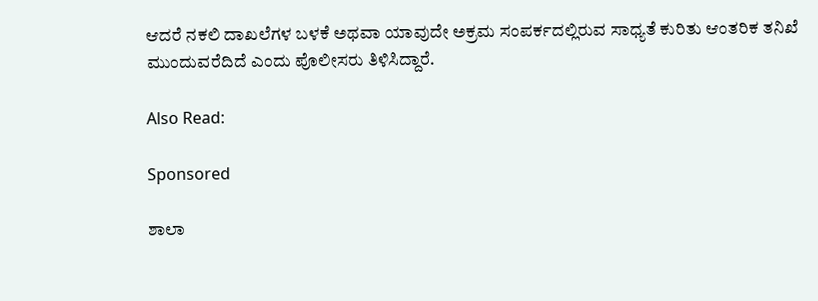ಆದರೆ ನಕಲಿ ದಾಖಲೆಗಳ ಬಳಕೆ ಅಥವಾ ಯಾವುದೇ ಅಕ್ರಮ ಸಂಪರ್ಕದಲ್ಲಿರುವ ಸಾಧ್ಯತೆ ಕುರಿತು ಆಂತರಿಕ ತನಿಖೆ ಮುಂದುವರೆದಿದೆ ಎಂದು ಪೊಲೀಸರು ತಿಳಿಸಿದ್ದಾರೆ.

Also Read:

Sponsored

ಶಾಲಾ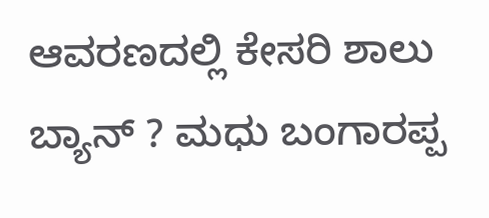ಆವರಣದಲ್ಲಿ ಕೇಸರಿ ಶಾಲು ಬ್ಯಾನ್ ? ಮಧು ಬಂಗಾರಪ್ಪ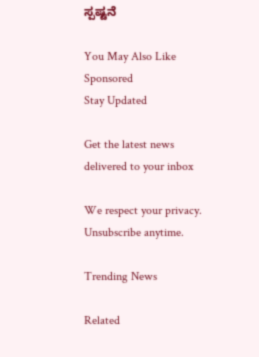ಸ್ಪಷ್ಟನೆ

You May Also Like
Sponsored
Stay Updated

Get the latest news delivered to your inbox

We respect your privacy. Unsubscribe anytime.

Trending News

Related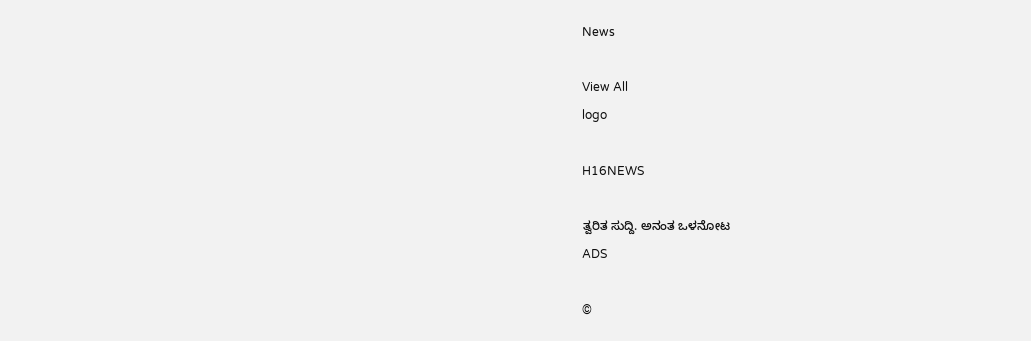News

View All
logo

H16NEWS

ತ್ವರಿತ ಸುದ್ದಿ. ಅನಂತ ಒಳನೋಟ
ADS

©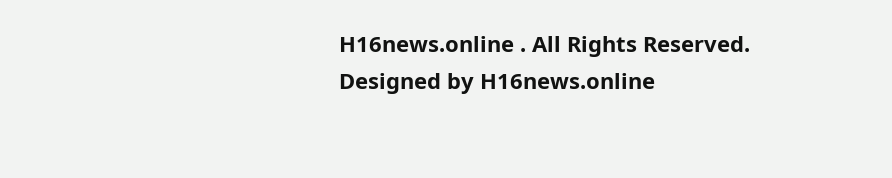H16news.online . All Rights Reserved. Designed by H16news.online